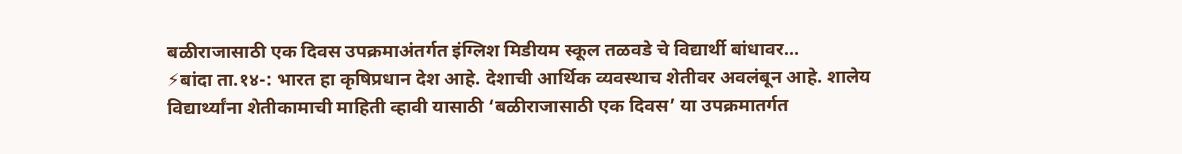बळीराजासाठी एक दिवस उपक्रमाअंतर्गत इंग्लिश मिडीयम स्कूल तळवडे चे विद्यार्थी बांधावर…
⚡बांदा ता.१४-: भारत हा कृषिप्रधान देश आहे. देशाची आर्थिक व्यवस्थाच शेतीवर अवलंबून आहे. शालेय विद्यार्थ्यांना शेतीकामाची माहिती व्हावी यासाठी ‘बळीराजासाठी एक दिवस’ या उपक्रमातर्गत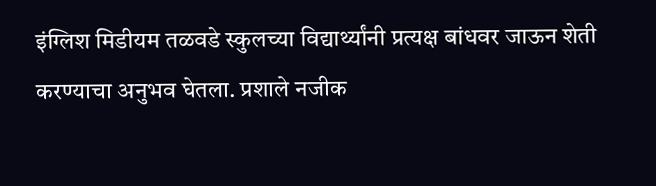इंग्लिश मिडीयम तळवडे स्कुलच्या विद्यार्थ्यांनी प्रत्यक्ष बांधवर जाऊन शेती करण्याचा अनुभव घेतला. प्रशाले नजीक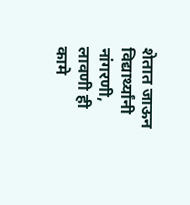शेतात जाऊन विद्यार्थ्यांनी नांगरणी, लावणी ही कामे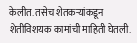केलीत. तसेच शेतकऱ्यांकडून शेतीविशयक कामांची माहिती घेतली.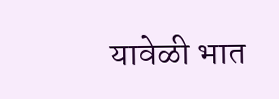यावेळी भात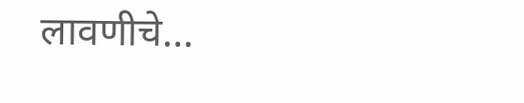लावणीचे…